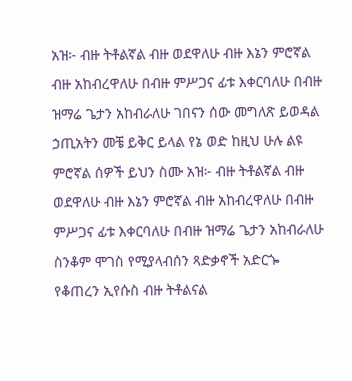አዝ፦ ብዙ ትቶልኛል ብዙ ወደዋለሁ ብዙ እኔን ምሮኛል ብዙ አከብረዋለሁ በብዙ ምሥጋና ፊቱ እቀርባለሁ በብዙ ዝማሬ ጌታን አከብራለሁ ገበናን ሰው መግለጽ ይወዳል ኃጢአትን መቼ ይቅር ይላል የኔ ወድ ከዚህ ሁሉ ልዩ ምሮኛል ሰዎች ይህን ስሙ አዝ፦ ብዙ ትቶልኛል ብዙ ወደዋለሁ ብዙ እኔን ምሮኛል ብዙ አከብረዋለሁ በብዙ ምሥጋና ፊቱ እቀርባለሁ በብዙ ዝማሬ ጌታን አከብራለሁ ስንቆም ሞገስ የሚያላብሰን ጻድቃኖች አድርጐ የቆጠረን ኢየሱስ ብዙ ትቶልናል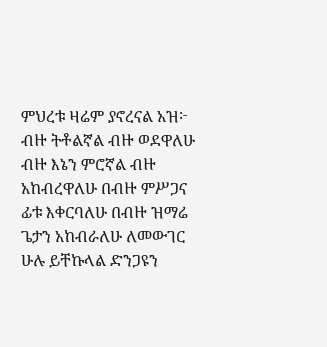ምህረቱ ዛሬም ያኖረናል አዝ፦ ብዙ ትቶልኛል ብዙ ወደዋለሁ ብዙ እኔን ምሮኛል ብዙ አከብረዋለሁ በብዙ ምሥጋና ፊቱ እቀርባለሁ በብዙ ዝማሬ ጌታን አከብራለሁ ለመውገር ሁሉ ይቸኩላል ድንጋዩን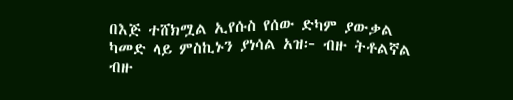በእጅ ተሸክሟል ኢየሱስ የሰው ድካም ያውቃል ካመድ ላይ ምስኪኑን ያነሳል አዝ፦ ብዙ ትቶልኛል ብዙ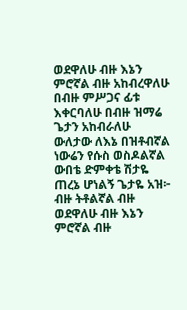ወደዋለሁ ብዙ እኔን ምሮኛል ብዙ አከብረዋለሁ በብዙ ምሥጋና ፊቱ እቀርባለሁ በብዙ ዝማሬ ጌታን አከብራለሁ ውለታው ለእኔ በዝቶብኛል ነውሬን የሱስ ወስዶልኛል ውበቴ ድምቀቴ ሽታዬ ጠረኔ ሆነልኝ ጌታዬ አዝ፦ ብዙ ትቶልኛል ብዙ ወደዋለሁ ብዙ እኔን ምሮኛል ብዙ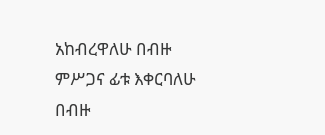አከብረዋለሁ በብዙ ምሥጋና ፊቱ እቀርባለሁ በብዙ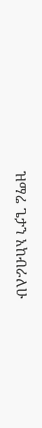ዝማሬ ጌታን አከብራለሁ